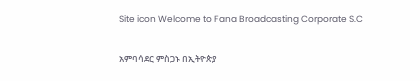Site icon Welcome to Fana Broadcasting Corporate S.C

አምባሳደር ምስጋኑ በኢትዮጵያ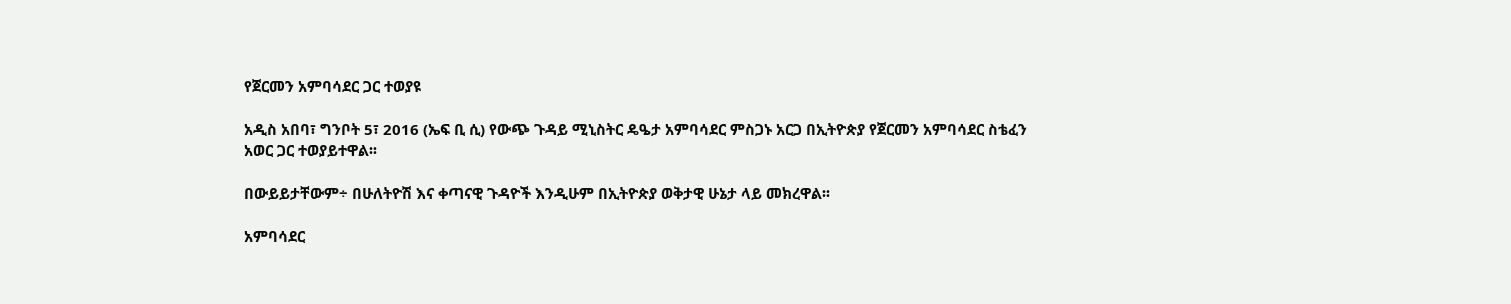የጀርመን አምባሳደር ጋር ተወያዩ

አዲስ አበባ፣ ግንቦት 5፣ 2016 (ኤፍ ቢ ሲ) የውጭ ጉዳይ ሚኒስትር ዴዔታ አምባሳደር ምስጋኑ አርጋ በኢትዮጵያ የጀርመን አምባሳደር ስቴፈን አወር ጋር ተወያይተዋል፡፡

በውይይታቸውም÷ በሁለትዮሽ እና ቀጣናዊ ጉዳዮች እንዲሁም በኢትዮጵያ ወቅታዊ ሁኔታ ላይ መክረዋል፡፡

አምባሳደር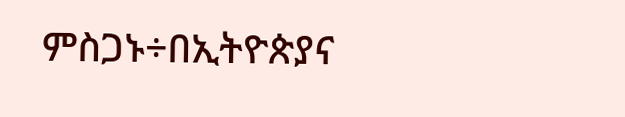ምስጋኑ÷በኢትዮጵያና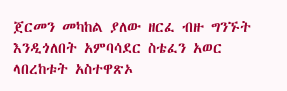ጀርመን መካከል ያለው ዘርፈ ብዙ ግንኙት እንዲጎለበት አምባሳደር ስቴፈን አወር  ላበረከቱት አስተዋጽኦ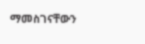ማመስገናቸውን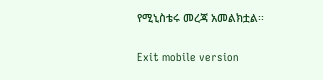የሚኒስቴሩ መረጃ አመልክቷል፡፡

Exit mobile version